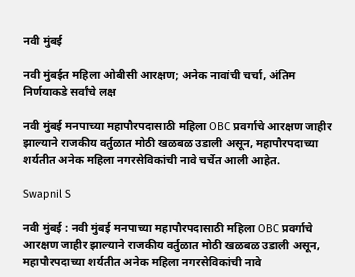नवी मुंबई

नवी मुंबईत महिला ओबीसी आरक्षण; अनेक नावांची चर्चा, अंतिम निर्णयाकडे सर्वांचे लक्ष

नवी मुंबई मनपाच्या महापौरपदासाठी महिला OBC प्रवर्गाचे आरक्षण जाहीर झाल्याने राजकीय वर्तुळात मोठी खळबळ उडाली असून, महापौरपदाच्या शर्यतीत अनेक महिला नगरसेविकांची नावे चर्चेत आली आहेत.

Swapnil S

नवी मुंबई : नवी मुंबई मनपाच्या महापौरपदासाठी महिला OBC प्रवर्गाचे आरक्षण जाहीर झाल्याने राजकीय वर्तुळात मोठी खळबळ उडाली असून, महापौरपदाच्या शर्यतीत अनेक महिला नगरसेविकांची नावे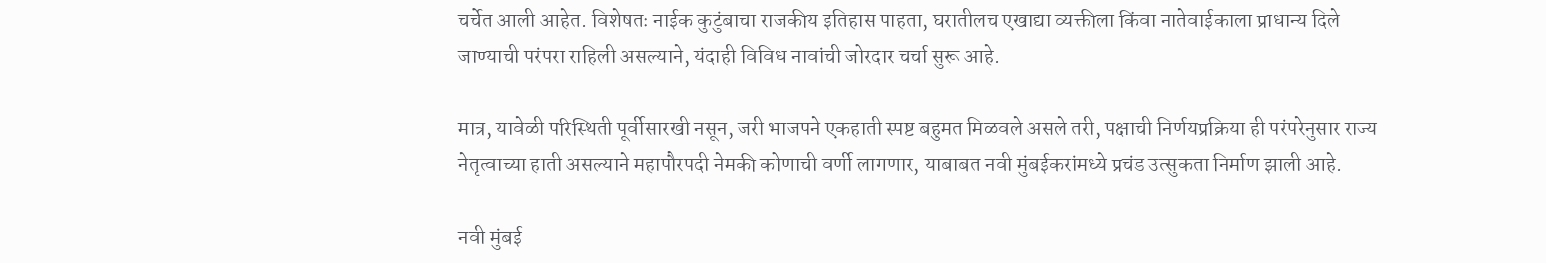चर्चेत आली आहेत. विशेषतः नाईक कुटुंबाचा राजकीय इतिहास पाहता, घरातीलच एखाद्या व्यक्तीला किंवा नातेवाईकाला प्राधान्य दिले जाण्याची परंपरा राहिली असल्याने, यंदाही विविध नावांची जोरदार चर्चा सुरू आहे.

मात्र, यावेळी परिस्थिती पूर्वीसारखी नसून, जरी भाजपने एकहाती स्पष्ट बहुमत मिळवले असले तरी, पक्षाची निर्णयप्रक्रिया ही परंपरेनुसार राज्य नेतृत्वाच्या हाती असल्याने महापौरपदी नेमकी कोणाची वर्णी लागणार, याबाबत नवी मुंबईकरांमध्ये प्रचंड उत्सुकता निर्माण झाली आहे.

नवी मुंबई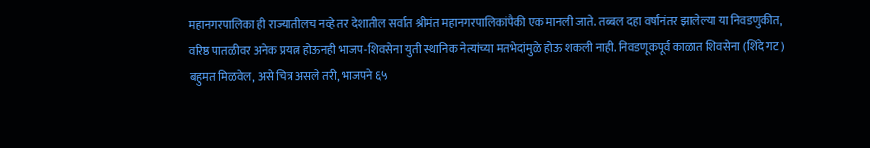महानगरपालिका ही राज्यातीलच नव्हे तर देशातील सर्वात श्रीमंत महानगरपालिकांपैकी एक मानली जाते. तब्बल दहा वर्षांनंतर झालेल्या या निवडणुकीत, वरिष्ठ पातळीवर अनेक प्रयत्न होऊनही भाजप-शिवसेना युती स्थानिक नेत्यांच्या मतभेदांमुळे होऊ शकली नाही. निवडणूकपूर्व काळात शिवसेना (शिंदे गट) बहुमत मिळवेल, असे चित्र असले तरी, भाजपने ६५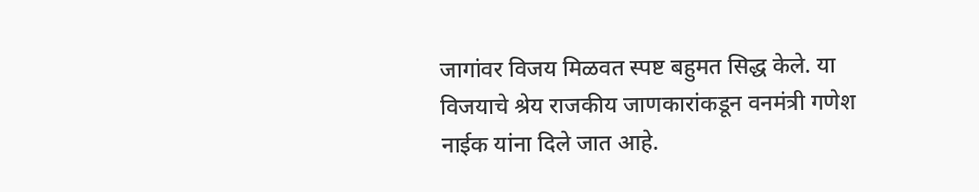जागांवर विजय मिळवत स्पष्ट बहुमत सिद्ध केले. या विजयाचे श्रेय राजकीय जाणकारांकडून वनमंत्री गणेश नाईक यांना दिले जात आहे.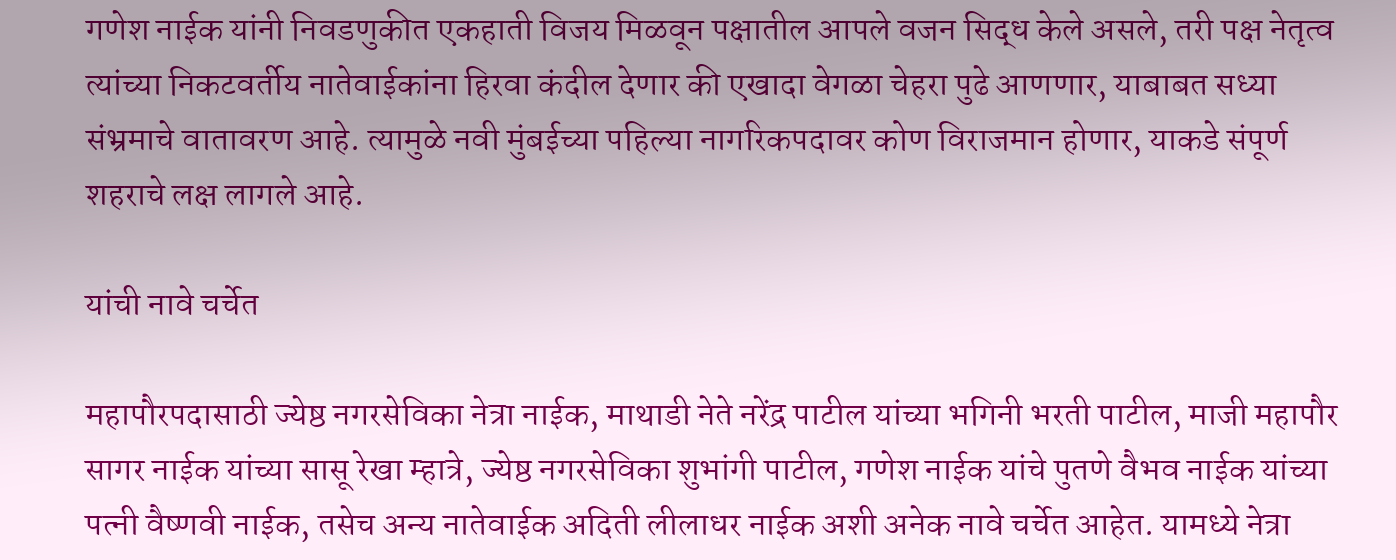गणेश नाईक यांनी निवडणुकीत एकहाती विजय मिळवून पक्षातील आपले वजन सिद्ध केले असले, तरी पक्ष नेतृत्व त्यांच्या निकटवर्तीय नातेवाईकांना हिरवा कंदील देणार की एखादा वेगळा चेहरा पुढे आणणार, याबाबत सध्या संभ्रमाचे वातावरण आहे. त्यामुळे नवी मुंबईच्या पहिल्या नागरिकपदावर कोण विराजमान होणार, याकडे संपूर्ण शहराचे लक्ष लागले आहे.

यांची नावे चर्चेत

महापौरपदासाठी ज्येष्ठ नगरसेविका नेत्रा नाईक, माथाडी नेते नरेंद्र पाटील यांच्या भगिनी भरती पाटील, माजी महापौर सागर नाईक यांच्या सासू रेखा म्हात्रे, ज्येष्ठ नगरसेविका शुभांगी पाटील, गणेश नाईक यांचे पुतणे वैभव नाईक यांच्या पत्नी वैष्णवी नाईक, तसेच अन्य नातेवाईक अदिती लीलाधर नाईक अशी अनेक नावे चर्चेत आहेत. यामध्ये नेत्रा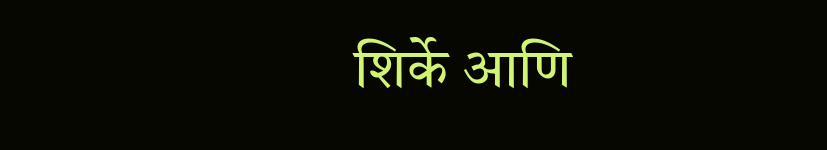शिर्के आणि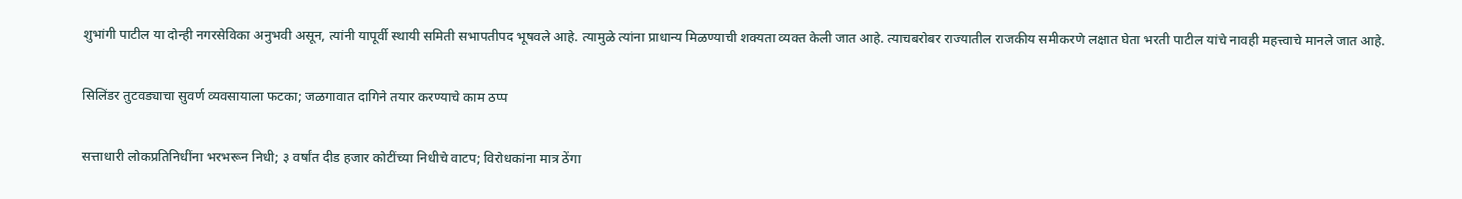शुभांगी पाटील या दोन्ही नगरसेविका अनुभवी असून, त्यांनी यापूर्वी स्थायी समिती सभापतीपद भूषवले आहे. त्यामुळे त्यांना प्राधान्य मिळण्याची शक्यता व्यक्त केली जात आहे. त्याचबरोबर राज्यातील राजकीय समीकरणे लक्षात घेता भरती पाटील यांचे नावही महत्त्वाचे मानले जात आहे.

सिलिंडर तुटवड्याचा सुवर्ण व्यवसायाला फटका; जळगावात दागिने तयार करण्याचे काम ठप्प

सत्ताधारी लोकप्रतिनिधींना भरभरून निधी; ३ वर्षांत दीड हजार कोटींच्या निधीचे वाटप; विरोधकांना मात्र ठेंगा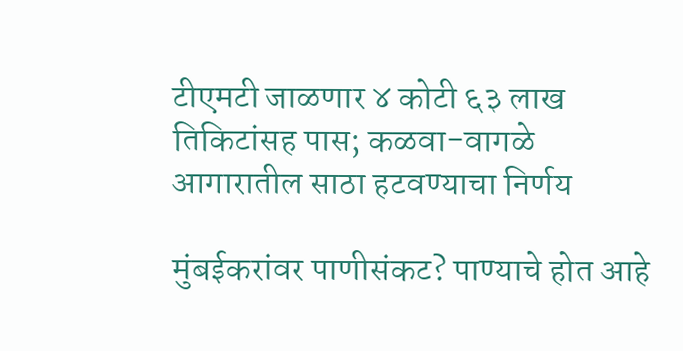टीएमटी जाळणार ४ कोटी ६३ लाख तिकिटांसह पास; कळवा-वागळे आगारातील साठा हटवण्याचा निर्णय

मुंबईकरांवर पाणीसंकट? पाण्याचे होत आहे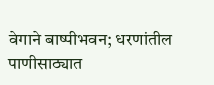वेगाने बाष्पीभवन; धरणांतील पाणीसाठ्यात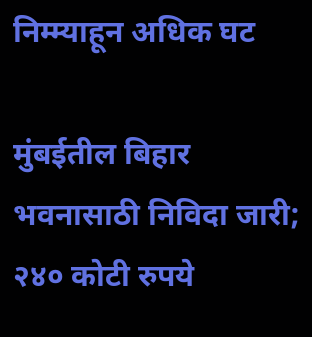निम्म्याहून अधिक घट

मुंबईतील बिहार भवनासाठी निविदा जारी; २४० कोटी रुपये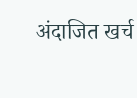अंदाजित खर्च